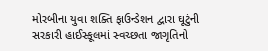મોરબીના યુવા શક્તિ ફાઉન્ડેશન દ્વારા ઘૂટુંની સરકારી હાઈસ્કૂલમાં સ્વચ્છતા જાગૃતિનો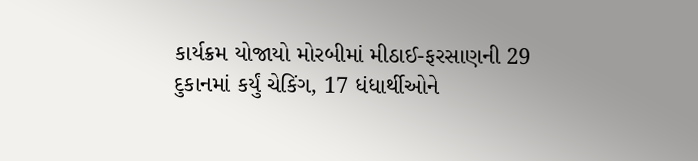કાર્યક્રમ યોજાયો મોરબીમાં મીઠાઈ-ફરસાણની 29 દુકાનમાં કર્યું ચેકિંગ, 17 ધંધાર્થીઓને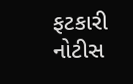ફટકારી નોટીસ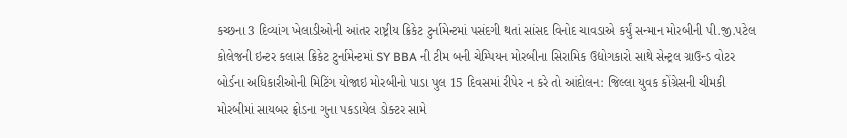કચ્છના 3 દિવ્યાંગ ખેલાડીઓની આંતર રાષ્ટ્રીય ક્રિકેટ ટુર્નામેન્ટમાં પસંદગી થતાં સાંસદ વિનોદ ચાવડાએ કર્યું સન્માન મોરબીની પી.જી.પટેલ કોલેજની ઇન્ટર કલાસ ક્રિકેટ ટુર્નામેન્ટમાં SY BBA ની ટીમ બની ચેમ્પિયન મોરબીના સિરામિક ઉદ્યોગકારો સાથે સેન્ટ્રલ ગ્રાઉન્ડ વોટર બોર્ડના અધિકારીઓની મિટિંગ યોજાઇ મોરબીનો પાડા પુલ 15 દિવસમાં રીપેર ન કરે તો આંદોલન: જિલ્લા યુવક કોંગ્રેસની ચીમકી મોરબીમાં સાયબર ફ્રોડના ગુના પકડાયેલ ડોક્ટર સામે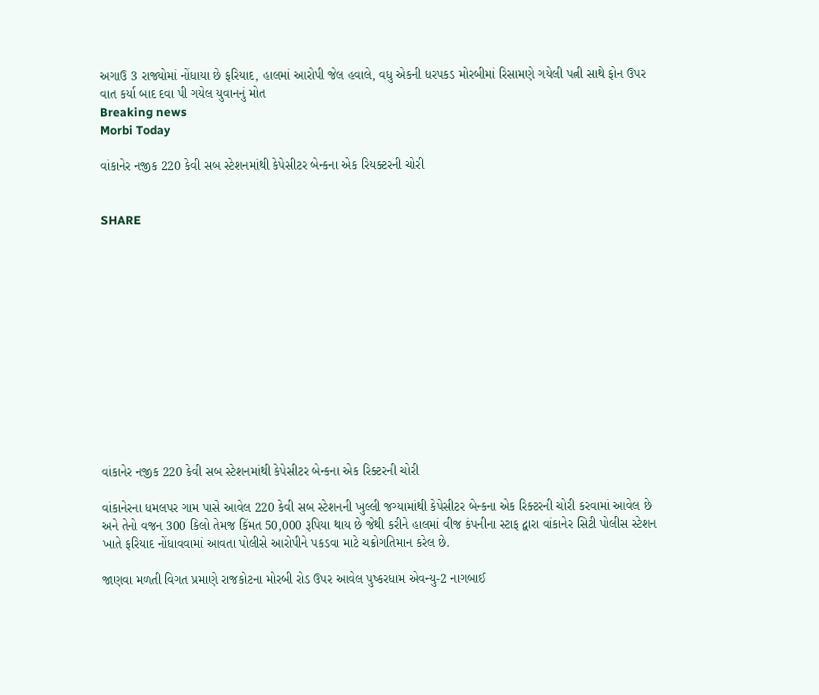અગાઉ 3 રાજ્યોમાં નોંધાયા છે ફરિયાદ, હાલમાં આરોપી જેલ હવાલે, વધુ એકની ધરપકડ મોરબીમાં રિસામણે ગયેલી પત્ની સાથે ફોન ઉપર વાત કર્યા બાદ દવા પી ગયેલ યુવાનનું મોત
Breaking news
Morbi Today

વાંકાનેર નજીક 220 કેવી સબ સ્ટેશનમાંથી કેપેસીટર બેન્કના એક રિયક્ટરની ચોરી


SHARE













વાંકાનેર નજીક 220 કેવી સબ સ્ટેશનમાંથી કેપેસીટર બેન્કના એક રિક્ટરની ચોરી

વાંકાનેરના ધમલપર ગામ પાસે આવેલ 220 કેવી સબ સ્ટેશનની ખુલ્લી જગ્યામાંથી કેપેસીટર બેન્કના એક રિક્ટરની ચોરી કરવામાં આવેલ છે અને તેનો વજન 300 કિલો તેમજ કિંમત 50,000 રૂપિયા થાય છે જેથી કરીને હાલમાં વીજ કંપનીના સ્ટાફ દ્વારા વાંકાનેર સિટી પોલીસ સ્ટેશન ખાતે ફરિયાદ નોંધાવવામાં આવતા પોલીસે આરોપીને પકડવા માટે ચક્રોગતિમાન કરેલ છે.

જાણવા મળતી વિગત પ્રમાણે રાજકોટના મોરબી રોડ ઉપર આવેલ પુષ્કરધામ એવન્યુ-2 નાગબાઈ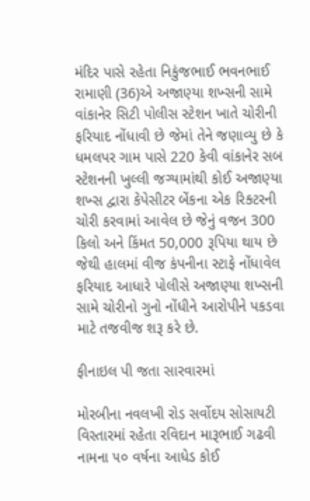મંદિર પાસે રહેતા નિકુંજભાઈ ભવનભાઈ રામાણી (36)એ અજાણ્યા શખ્સની સામે વાંકાનેર સિટી પોલીસ સ્ટેશન ખાતે ચોરીની ફરિયાદ નોંધાવી છે જેમાં તેને જણાવ્યુ છે કે ધમલપર ગામ પાસે 220 કેવી વાંકાનેર સબ સ્ટેશનની ખુલ્લી જગ્યામાંથી કોઈ અજાણ્યા શખ્સ દ્વારા કેપેસીટર બેંકના એક રિક્ટરની ચોરી કરવામાં આવેલ છે જેનું વજન 300 કિલો અને કિંમત 50,000 રૂપિયા થાય છે જેથી હાલમાં વીજ કંપનીના સ્ટાફે નોંધાવેલ ફરિયાદ આધારે પોલીસે અજાણ્યા શખ્સની સામે ચોરીનો ગુનો નોંધીને આરોપીને પકડવા માટે તજવીજ શરૂ કરે છે.

ફીનાઇલ પી જતા સારવારમાં

મોરબીના નવલખી રોડ સર્વોદય સોસાયટી વિસ્તારમાં રહેતા રવિદાન મારૂભાઈ ગઢવી નામના ૫૦ વર્ષના આધેડ કોઈ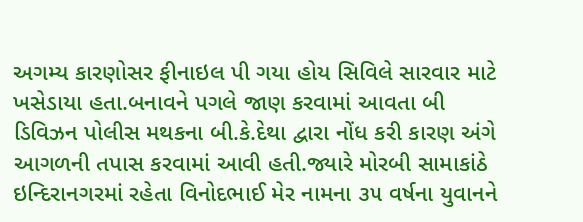અગમ્ય કારણોસર ફીનાઇલ પી ગયા હોય સિવિલે સારવાર માટે ખસેડાયા હતા.બનાવને પગલે જાણ કરવામાં આવતા બી ડિવિઝન પોલીસ મથકના બી.કે.દેથા દ્વારા નોંધ કરી કારણ અંગે આગળની તપાસ કરવામાં આવી હતી.જ્યારે મોરબી સામાકાંઠે ઇન્દિરાનગરમાં રહેતા વિનોદભાઈ મેર નામના ૩૫ વર્ષના યુવાનને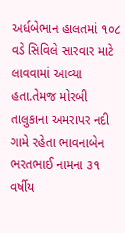અર્ધબેભાન હાલતમાં ૧૦૮ વડે સિવિલે સારવાર માટે લાવવામાં આવ્યા હતા.તેમજ મોરબી તાલુકાના અમરાપર નદી ગામે રહેતા ભાવનાબેન ભરતભાઈ નામના ૩૧ વર્ષીય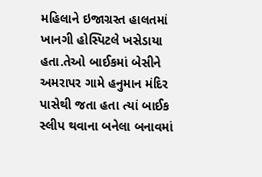મહિલાને ઇજાગ્રસ્ત હાલતમાં ખાનગી હોસ્પિટલે ખસેડાયા હતા.તેઓ બાઈકમાં બેસીને અમરાપર ગામે હનુમાન મંદિર પાસેથી જતા હતા ત્યાં બાઈક સ્લીપ થવાના બનેલા બનાવમાં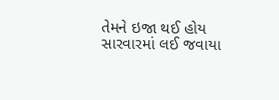તેમને ઇજા થઈ હોય સારવારમાં લઈ જવાયા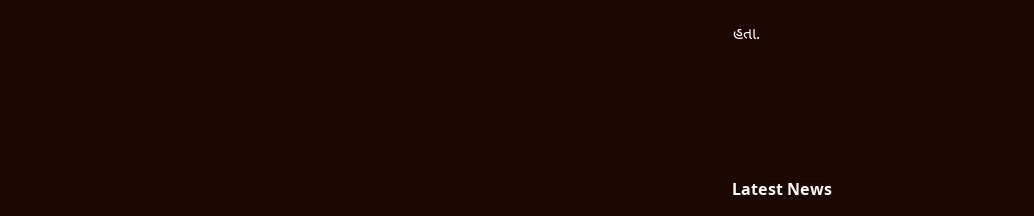હતા.






Latest News